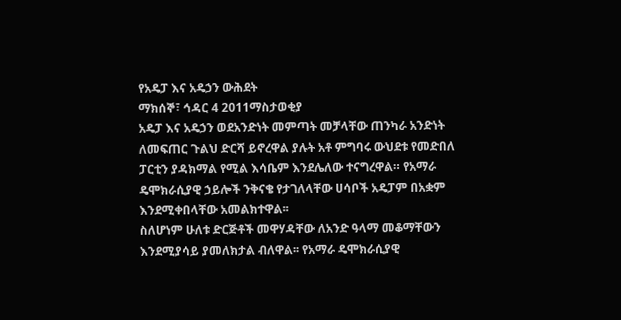የአዴፓ እና አዴኃን ውሕደት
ማክሰኞ፣ ኅዳር 4 2011ማስታወቂያ
አዴፓ እና አዴኃን ወደአንድነት መምጣት መቻላቸው ጠንካራ አንድነት ለመፍጠር ጉልህ ድርሻ ይኖረዋል ያሉት አቶ ምግባሩ ውህደቱ የመድበለ ፓርቲን ያዳክማል የሚል እሳቤም እንደሌለው ተናግረዋል። የአማራ ዴሞክራሲያዊ ኃይሎች ንቅናቄ የታገለላቸው ሀሳቦች አዴፓም በአቋም እንደሚቀበላቸው አመልክተዋል፡፡
ስለሆነም ሁለቱ ድርጅቶች መዋሃዳቸው ለአንድ ዓላማ መቆማቸውን እንደሚያሳይ ያመለክታል ብለዋል፡፡ የአማራ ዴሞክራሲያዊ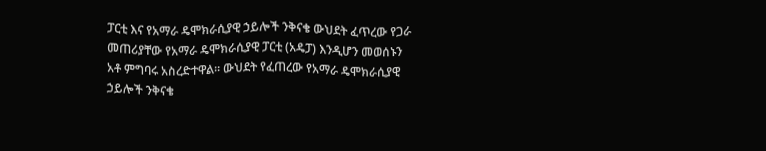ፓርቲ እና የአማራ ዴሞክራሲያዊ ኃይሎች ንቅናቄ ውህደት ፈጥረው የጋራ መጠሪያቸው የአማራ ዴሞክራሲያዊ ፓርቲ (አዴፓ) እንዲሆን መወሰኑን አቶ ምግባሩ አስረድተዋል፡፡ ውህደት የፈጠረው የአማራ ዴሞክራሲያዊ ኃይሎች ንቅናቄ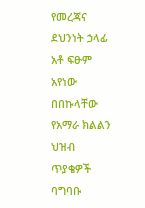የመረጃና ደህንነት ኃላፊ አቶ ፍፁም አየነው በበኩላቸው የአማራ ክልልን ህዝብ ጥያቄዎች ባግባቡ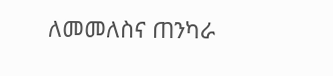ለመመለስና ጠንካራ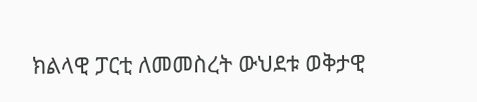ክልላዊ ፓርቲ ለመመስረት ውህደቱ ወቅታዊ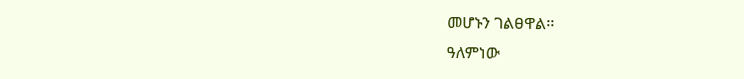መሆኑን ገልፀዋል፡፡
ዓለምነው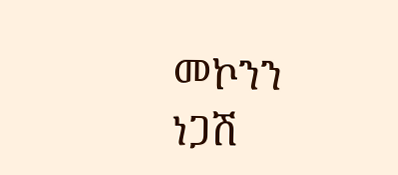መኮንን
ነጋሽ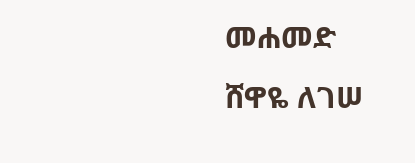መሐመድ
ሸዋዬ ለገሠ